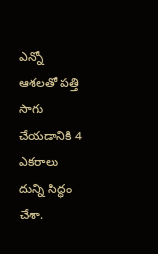ఎన్నో ఆశలతో పత్తి సాగు చేయడానికి 4 ఎకరాలు దున్ని సిద్ధం చేశా.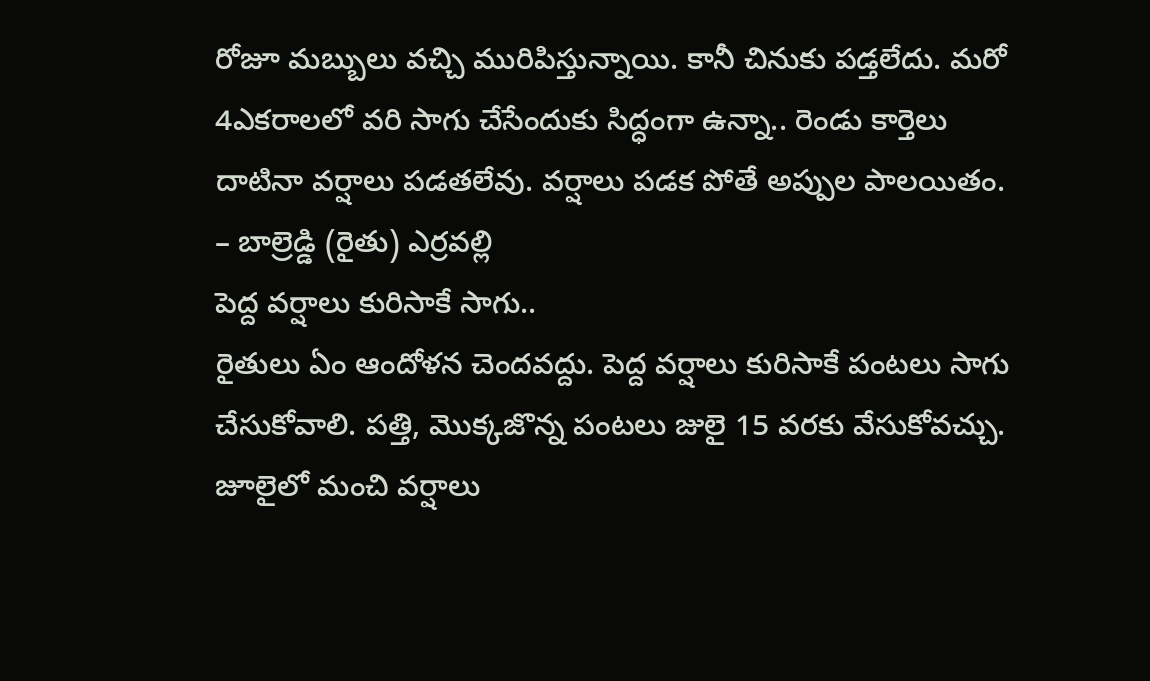రోజూ మబ్బులు వచ్చి మురిపిస్తున్నాయి. కానీ చినుకు పడ్తలేదు. మరో 4ఎకరాలలో వరి సాగు చేసేందుకు సిద్ధంగా ఉన్నా.. రెండు కార్తెలు దాటినా వర్షాలు పడతలేవు. వర్షాలు పడక పోతే అప్పుల పాలయితం.
– బాల్రెడ్డి (రైతు) ఎర్రవల్లి
పెద్ద వర్షాలు కురిసాకే సాగు..
రైతులు ఏం ఆందోళన చెందవద్దు. పెద్ద వర్షాలు కురిసాకే పంటలు సాగు చేసుకోవాలి. పత్తి, మొక్కజొన్న పంటలు జులై 15 వరకు వేసుకోవచ్చు. జూలైలో మంచి వర్షాలు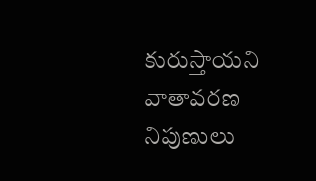కురుస్తాయని వాతావరణ నిపుణులు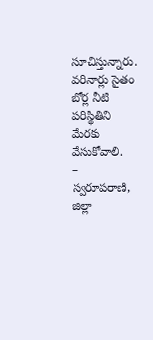సూచిస్తున్నారు. వరినార్లు సైతం బోర్ల నీటి పరిస్థితిని మేరకు వేసుకోవాలి.
– స్వరూపరాణి, జిల్లా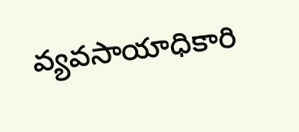వ్యవసాయాధికారి